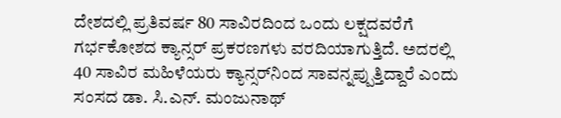ದೇಶದಲ್ಲಿ ಪ್ರತಿವರ್ಷ 80 ಸಾವಿರದಿಂದ ಒಂದು ಲಕ್ಷದವರೆಗೆ ಗರ್ಭಕೋಶದ ಕ್ಯಾನ್ಸರ್ ಪ್ರಕರಣಗಳು ವರದಿಯಾಗುತ್ತಿದೆ. ಅದರಲ್ಲಿ 40 ಸಾವಿರ ಮಹಿಳೆಯರು ಕ್ಯಾನ್ಸರ್‌ನಿಂದ ಸಾವನ್ನಪ್ಪುತ್ತಿದ್ದಾರೆ ಎಂದು ಸಂಸದ ಡಾ. ಸಿ.ಎನ್. ಮಂಜುನಾಥ್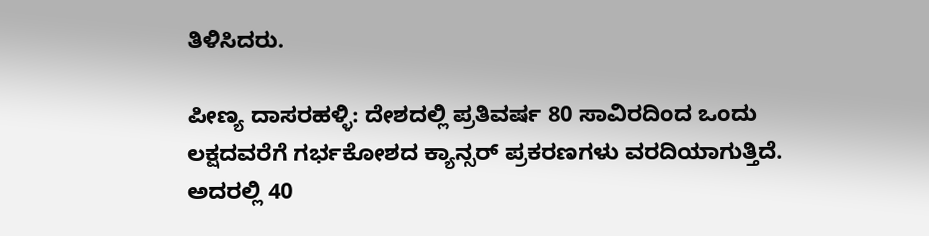ತಿಳಿಸಿದರು.

ಪೀಣ್ಯ ದಾಸರಹಳ್ಳಿ: ದೇಶದಲ್ಲಿ ಪ್ರತಿವರ್ಷ 80 ಸಾವಿರದಿಂದ ಒಂದು ಲಕ್ಷದವರೆಗೆ ಗರ್ಭಕೋಶದ ಕ್ಯಾನ್ಸರ್ ಪ್ರಕರಣಗಳು ವರದಿಯಾಗುತ್ತಿದೆ. ಅದರಲ್ಲಿ 40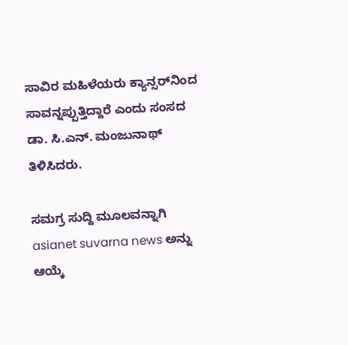ಸಾವಿರ ಮಹಿಳೆಯರು ಕ್ಯಾನ್ಸರ್‌ನಿಂದ ಸಾವನ್ನಪ್ಪುತ್ತಿದ್ದಾರೆ ಎಂದು ಸಂಸದ ಡಾ. ಸಿ.ಎನ್. ಮಂಜುನಾಥ್ ತಿಳಿಸಿದರು.

ಸಮಗ್ರ ಸುದ್ದಿ ಮೂಲವನ್ನಾಗಿ asianet suvarna news ಅನ್ನು ಆಯ್ಕೆ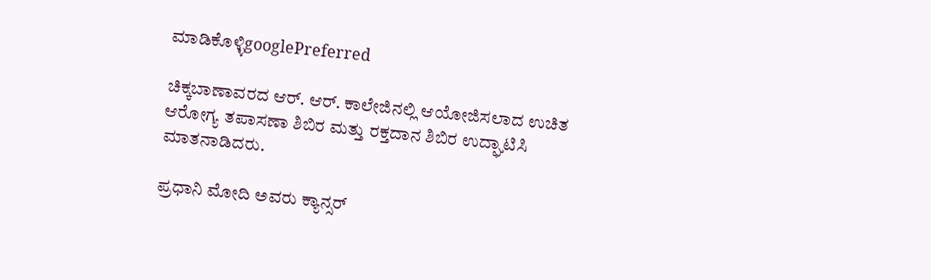ಮಾಡಿಕೊಳ್ಳಿgooglePreferred

ಚಿಕ್ಕಬಾಣಾವರದ ಆರ್. ಆರ್. ಕಾಲೇಜಿನಲ್ಲಿ ಆಯೋಜಿಸಲಾದ ಉಚಿತ ಆರೋಗ್ಯ ತಪಾಸಣಾ ಶಿಬಿರ ಮತ್ತು ರಕ್ತದಾನ ಶಿಬಿರ ಉದ್ಘಾಟಿಸಿ ಮಾತನಾಡಿದರು.

ಪ್ರಧಾನಿ ಮೋದಿ ಅವರು ಕ್ಯಾನ್ಸರ್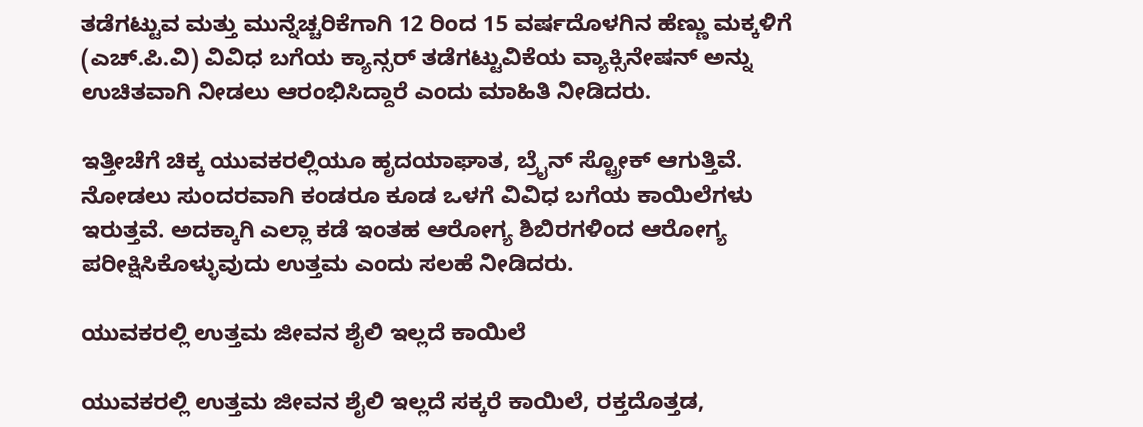ತಡೆಗಟ್ಟುವ ಮತ್ತು ಮುನ್ನೆಚ್ಚರಿಕೆಗಾಗಿ 12 ರಿಂದ 15 ವರ್ಷದೊಳಗಿನ ಹೆಣ್ಣು ಮಕ್ಕಳಿಗೆ (ಎಚ್.ಪಿ.ವಿ) ವಿವಿಧ ಬಗೆಯ ಕ್ಯಾನ್ಸರ್ ತಡೆಗಟ್ಟುವಿಕೆಯ ವ್ಯಾಕ್ಸಿನೇಷನ್ ಅನ್ನು ಉಚಿತವಾಗಿ ನೀಡಲು ಆರಂಭಿಸಿದ್ದಾರೆ ಎಂದು ಮಾಹಿತಿ ನೀಡಿದರು.

ಇತ್ತೀಚೆಗೆ ಚಿಕ್ಕ ಯುವಕರಲ್ಲಿಯೂ ಹೃದಯಾಘಾತ, ಬ್ರೈನ್ ಸ್ಟ್ರೋಕ್ ಆಗುತ್ತಿವೆ. ನೋಡಲು ಸುಂದರವಾಗಿ ಕಂಡರೂ ಕೂಡ ಒಳಗೆ ವಿವಿಧ ಬಗೆಯ ಕಾಯಿಲೆಗಳು ಇರುತ್ತವೆ. ಅದಕ್ಕಾಗಿ ಎಲ್ಲಾ ಕಡೆ ಇಂತಹ ಆರೋಗ್ಯ ಶಿಬಿರಗಳಿಂದ ಆರೋಗ್ಯ ಪರೀಕ್ಷಿಸಿಕೊಳ್ಳುವುದು ಉತ್ತಮ ಎಂದು ಸಲಹೆ ನೀಡಿದರು.

ಯುವಕರಲ್ಲಿ ಉತ್ತಮ ಜೀವನ ಶೈಲಿ ಇಲ್ಲದೆ ಕಾಯಿಲೆ

ಯುವಕರಲ್ಲಿ ಉತ್ತಮ ಜೀವನ ಶೈಲಿ ಇಲ್ಲದೆ ಸಕ್ಕರೆ ಕಾಯಿಲೆ, ರಕ್ತದೊತ್ತಡ,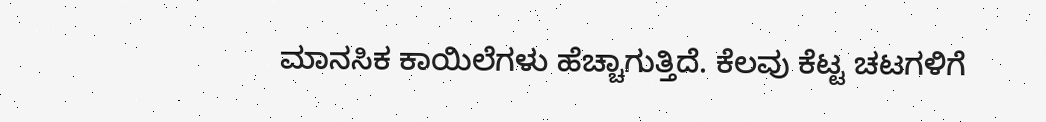ಮಾನಸಿಕ ಕಾಯಿಲೆಗಳು ಹೆಚ್ಚಾಗುತ್ತಿದೆ. ಕೆಲವು ಕೆಟ್ಟ ಚಟಗಳಿಗೆ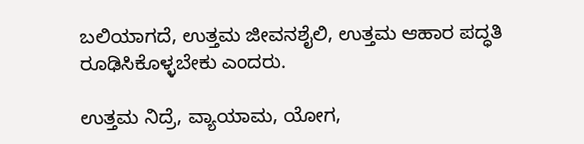ಬಲಿಯಾಗದೆ, ಉತ್ತಮ ಜೀವನಶೈಲಿ, ಉತ್ತಮ ಆಹಾರ ಪದ್ಧತಿ ರೂಢಿಸಿಕೊಳ್ಳಬೇಕು ಎಂದರು.

ಉತ್ತಮ ನಿದ್ರೆ, ವ್ಯಾಯಾಮ, ಯೋಗ,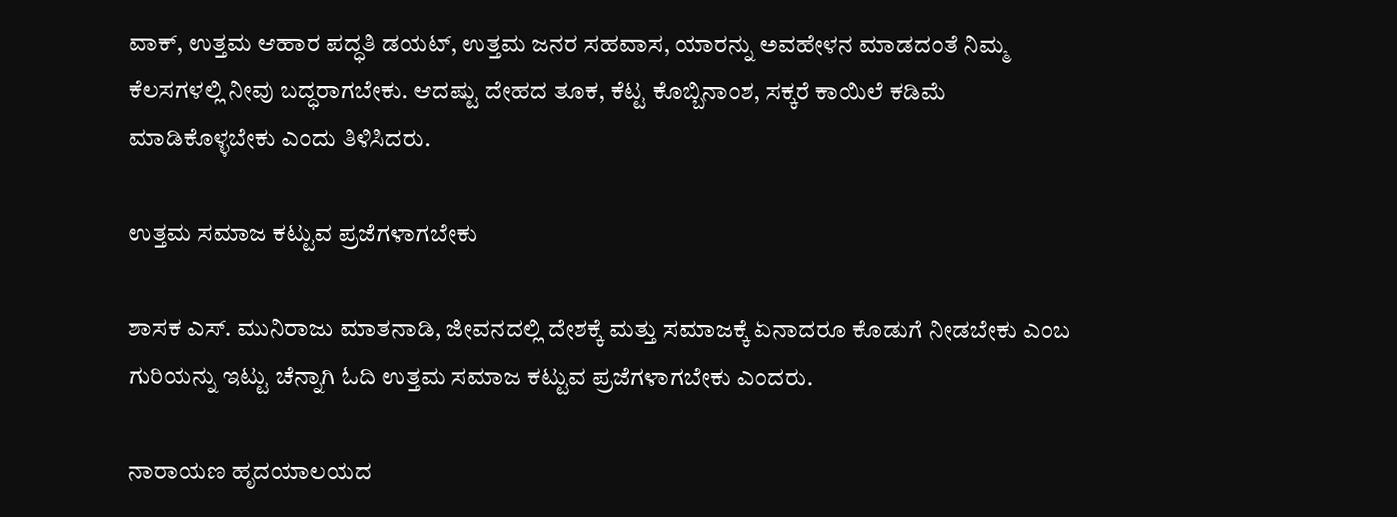ವಾಕ್, ಉತ್ತಮ ಆಹಾರ ಪದ್ಧತಿ ಡಯಟ್, ಉತ್ತಮ ಜನರ ಸಹವಾಸ, ಯಾರನ್ನು ಅವಹೇಳನ ಮಾಡದಂತೆ ನಿಮ್ಮ ಕೆಲಸಗಳಲ್ಲಿ ನೀವು ಬದ್ಧರಾಗಬೇಕು. ಆದಷ್ಟು ದೇಹದ ತೂಕ, ಕೆಟ್ಟ ಕೊಬ್ಬಿನಾಂಶ, ಸಕ್ಕರೆ ಕಾಯಿಲೆ ಕಡಿಮೆ ಮಾಡಿಕೊಳ್ಳಬೇಕು ಎಂದು ತಿಳಿಸಿದರು.

ಉತ್ತಮ ಸಮಾಜ ಕಟ್ಟುವ ಪ್ರಜೆಗಳಾಗಬೇಕು

ಶಾಸಕ ಎಸ್. ಮುನಿರಾಜು ಮಾತನಾಡಿ, ಜೀವನದಲ್ಲಿ ದೇಶಕ್ಕೆ ಮತ್ತು ಸಮಾಜಕ್ಕೆ ಏನಾದರೂ ಕೊಡುಗೆ ನೀಡಬೇಕು ಎಂಬ ಗುರಿಯನ್ನು ಇಟ್ಟು ಚೆನ್ನಾಗಿ ಓದಿ ಉತ್ತಮ ಸಮಾಜ ಕಟ್ಟುವ ಪ್ರಜೆಗಳಾಗಬೇಕು ಎಂದರು.

ನಾರಾಯಣ ಹೃದಯಾಲಯದ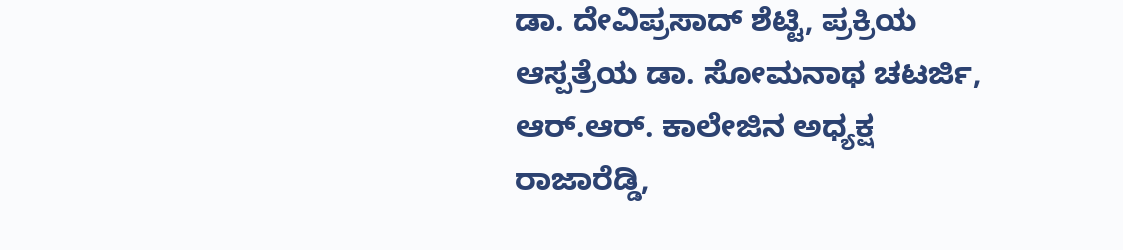ಡಾ. ದೇವಿಪ್ರಸಾದ್ ಶೆಟ್ಟಿ, ಪ್ರಕ್ರಿಯ ಆಸ್ಪತ್ರೆಯ ಡಾ. ಸೋಮನಾಥ ಚಟರ್ಜಿ, ಆರ್.ಆರ್. ಕಾಲೇಜಿನ ಅಧ್ಯಕ್ಷ ರಾಜಾರೆಡ್ಡಿ,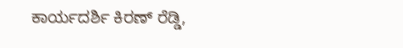ಕಾರ್ಯದರ್ಶಿ ಕಿರಣ್ ರೆಡ್ಡಿ,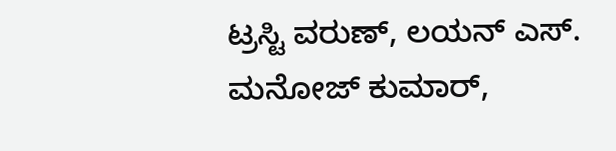ಟ್ರಸ್ಟಿ ವರುಣ್, ಲಯನ್ ಎಸ್. ಮನೋಜ್ ಕುಮಾರ್,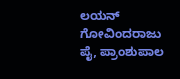ಲಯನ್ ಗೋವಿಂದರಾಜು ಪೈ, ಪ್ರಾಂಶುಪಾಲ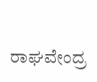ರಾಘವೇಂದ್ರ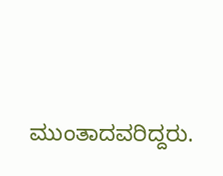ಮುಂತಾದವರಿದ್ದರು.